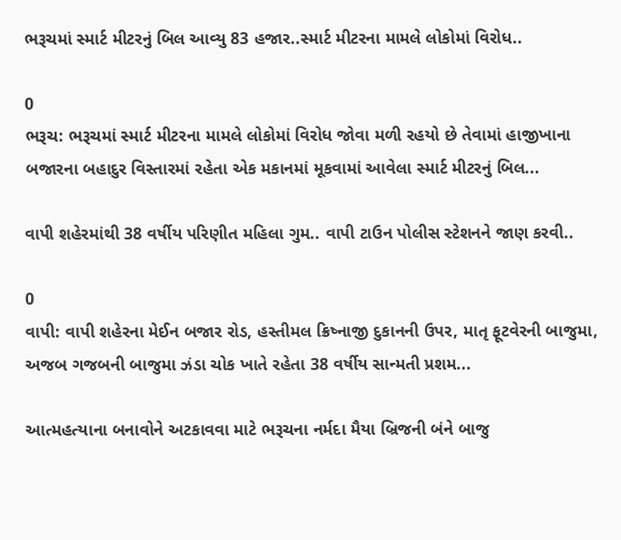ભરૂચમાં સ્માર્ટ મીટરનું બિલ આવ્યુ 83 હજાર..સ્માર્ટ મીટરના મામલે લોકોમાં વિરોધ..

0
ભરૂચ: ભરૂચમાં સ્માર્ટ મીટરના મામલે લોકોમાં વિરોધ જોવા મળી રહયો છે તેવામાં હાજીખાના બજારના બહાદુર વિસ્તારમાં રહેતા એક મકાનમાં મૂકવામાં આવેલા સ્માર્ટ મીટરનું બિલ...

વાપી શહેરમાંથી 38 વર્ષીય પરિણીત મહિલા ગુમ.. વાપી ટાઉન પોલીસ સ્ટેશનને જાણ કરવી..

0
વાપી: વાપી શહેરના મેઈન બજાર રોડ, હસ્તીમલ ક્રિષ્નાજી દુકાનની ઉપર, માતૃ ફૂટવેરની બાજુમા, અજબ ગજબની બાજુમા ઝંડા ચોક ખાતે રહેતા 38 વર્ષીય સાન્મતી પ્રશમ...

આત્મહત્યાના બનાવોને અટકાવવા માટે ભરૂચના નર્મદા મૈયા બ્રિજની બંને બાજુ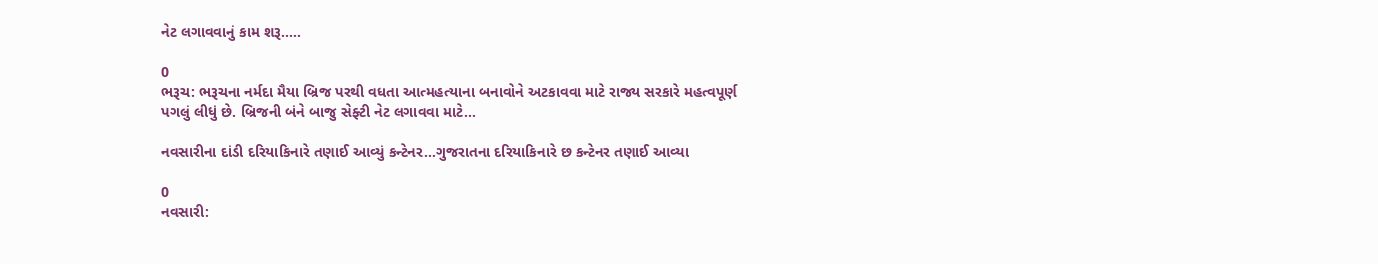નેટ લગાવવાનું કામ શરૂ.....

0
ભરૂચ: ભરૂચના નર્મદા મૈયા બ્રિજ પરથી વધતા આત્મહત્યાના બનાવોને અટકાવવા માટે રાજ્ય સરકારે મહત્વપૂર્ણ પગલું લીધું છે. બ્રિજની બંને બાજુ સેફ્ટી નેટ લગાવવા માટે...

નવસારીના દાંડી દરિયાકિનારે તણાઈ આવ્યું કન્ટેનર…ગુજરાતના દરિયાકિનારે છ કન્ટેનર તણાઈ આવ્યા

0
નવસારી: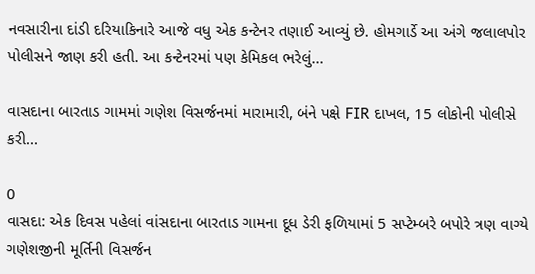નવસારીના દાંડી દરિયાકિનારે આજે વધુ એક કન્ટેનર તણાઈ આવ્યું છે. હોમગાર્ડે આ અંગે જલાલપોર પોલીસને જાણ કરી હતી. આ કન્ટેનરમાં પણ કેમિકલ ભરેલું...

વાસદાના બારતાડ ગામમાં ગણેશ વિસર્જનમાં મારામારી, બંને પક્ષે FIR દાખલ, 15 લોકોની પોલીસે કરી...

0
વાસદા: એક દિવસ પહેલાં વાંસદાના બારતાડ ગામના દૂધ ડેરી ફળિયામાં 5 સપ્ટેમ્બરે બપોરે ત્રણ વાગ્યે ગણેશજીની મૂર્તિની વિસર્જન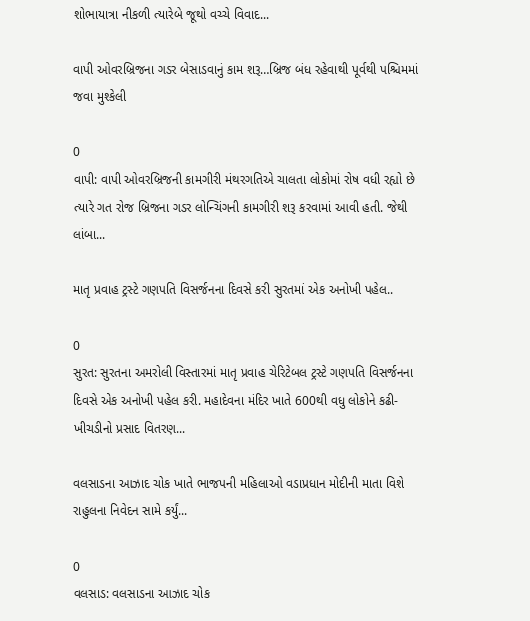શોભાયાત્રા નીકળી ત્યારેબે જૂથો વચ્ચે વિવાદ...

વાપી ઓવરબ્રિજના ગડર બેસાડવાનું કામ શરૂ…બ્રિજ બંધ રહેવાથી પૂર્વથી પશ્ચિમમાં જવા મુશ્કેલી

0
વાપી: વાપી ઓવરબ્રિજની કામગીરી મંથરગતિએ ચાલતા લોકોમાં રોષ વધી રહ્યો છે ત્યારે ગત રોજ બ્રિજના ગડર લોન્ચિંગની કામગીરી શરૂ કરવામાં આવી હતી. જેથી લાંબા...

માતૃ પ્રવાહ ટ્રસ્ટે ગણપતિ વિસર્જનના દિવસે કરી સુરતમાં એક અનોખી પહેલ..

0
સુરત: સુરતના અમરોલી વિસ્તારમાં માતૃ પ્રવાહ ચેરિટેબલ ટ્રસ્ટે ગણપતિ વિસર્જનના દિવસે એક અનોખી પહેલ કરી. મહાદેવના મંદિર ખાતે 600થી વધુ લોકોને કઢી-ખીચડીનો પ્રસાદ વિતરણ...

વલસાડના આઝાદ ચોક ખાતે ભાજપની મહિલાઓ વડાપ્રધાન મોદીની માતા વિશે રાહુલના નિવેદન સામે કર્યું...

0
વલસાડ: વલસાડના આઝાદ ચોક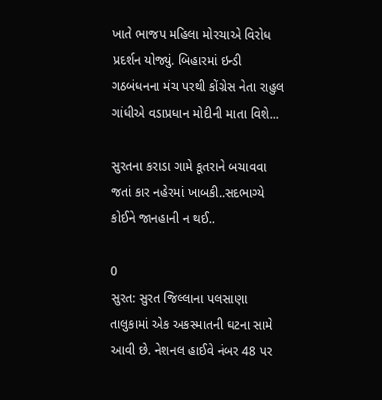ખાતે ભાજપ મહિલા મોરચાએ વિરોધ પ્રદર્શન યોજ્યું. બિહારમાં ઇન્ડી ગઠબંધનના મંચ પરથી કોંગ્રેસ નેતા રાહુલ ગાંધીએ વડાપ્રધાન મોદીની માતા વિશે...

સુરતના કરાડા ગામે કૂતરાને બચાવવા જતાં કાર નહેરમાં ખાબકી..સદભાગ્યે કોઈને જાનહાની ન થઈ..

0
સુરત: સુરત જિલ્લાના પલસાણા તાલુકામાં એક અકસ્માતની ઘટના સામે આવી છે. નેશનલ હાઈવે નંબર 48 પર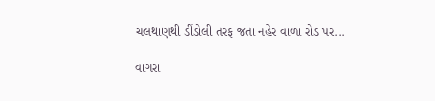ચલથાણથી ડીંડોલી તરફ જતા નહેર વાળા રોડ પર...

વાગરા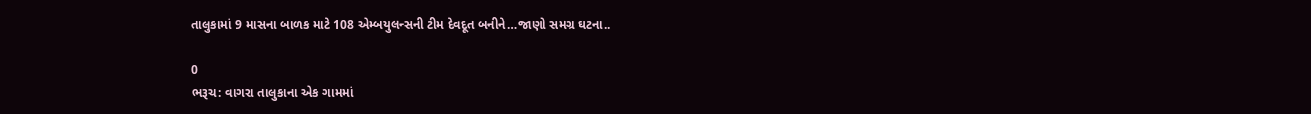તાલુકામાં 9 માસના બાળક માટે 108 એમ્બયુલન્સની ટીમ દેવદૂત બનીને…જાણો સમગ્ર ઘટના..

0
ભરૂચ: વાગરા તાલુકાના એક ગામમાં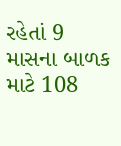રહેતાં 9 માસના બાળક માટે 108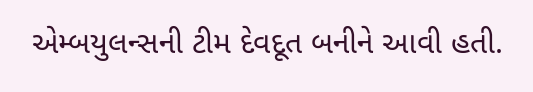એમ્બયુલન્સની ટીમ દેવદૂત બનીને આવી હતી.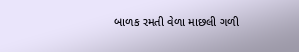બાળક રમતી વેળા માછલી ગળી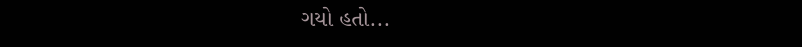ગયો હતો...